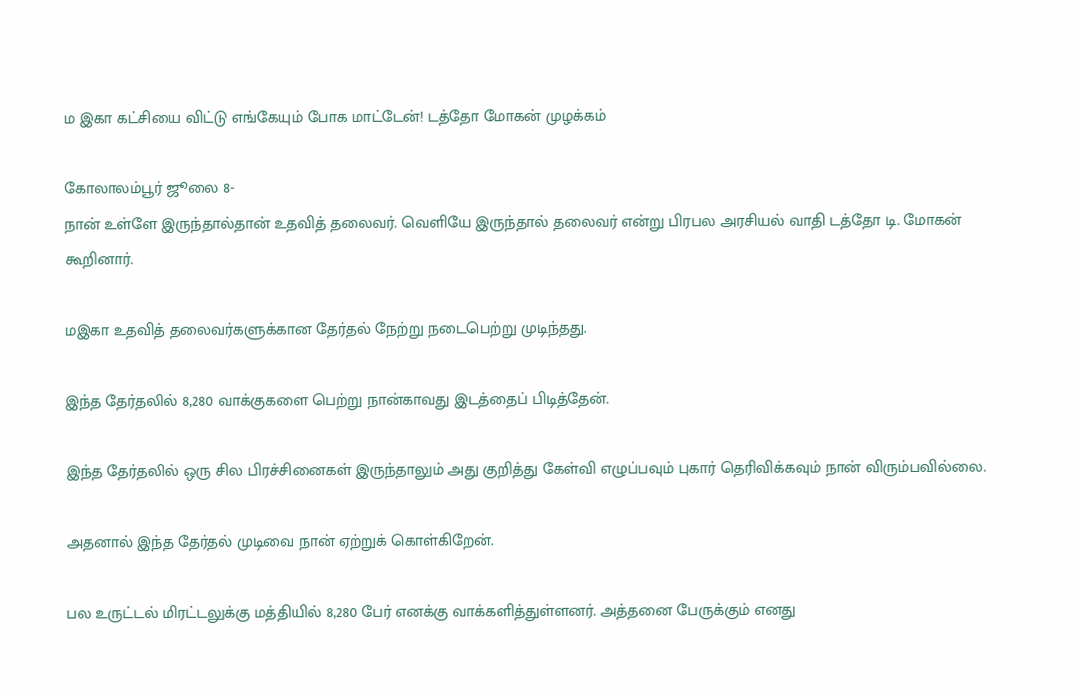ம இகா கட்சியை விட்டு எங்கேயும் போக மாட்டேன்! டத்தோ மோகன் முழக்கம்

கோலாலம்பூர் ஜூலை 8-
நான் உள்ளே இருந்தால்தான் உதவித் தலைவர். வெளியே இருந்தால் தலைவர் என்று பிரபல அரசியல் வாதி டத்தோ டி. மோகன் கூறினார்.

மஇகா உதவித் தலைவர்களுக்கான தேர்தல் நேற்று நடைபெற்று முடிந்தது.

இந்த தேர்தலில் 8,280 வாக்குகளை பெற்று நான்காவது இடத்தைப் பிடித்தேன்.

இந்த தேர்தலில் ஒரு சில பிரச்சினைகள் இருந்தாலும் அது குறித்து கேள்வி எழுப்பவும் புகார் தெரிவிக்கவும் நான் விரும்பவில்லை.

அதனால் இந்த தேர்தல் முடிவை நான் ஏற்றுக் கொள்கிறேன்.

பல உருட்டல் மிரட்டலுக்கு மத்தியில் 8,280 பேர் எனக்கு வாக்களித்துள்ளனர். அத்தனை பேருக்கும் எனது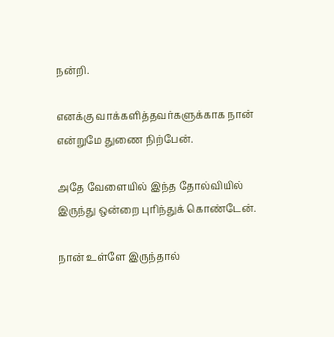நன்றி.

எனக்கு வாக்களித்தவர்களுக்காக நான் என்றுமே துணை நிற்பேன்.

அதே வேளையில் இந்த தோல்வியில் இருந்து ஒன்றை புரிந்துக் கொண்டேன்.

நான் உள்ளே இருந்தால்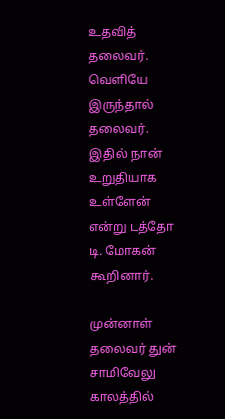உதவித் தலைவர். வெளியே இருந்தால் தலைவர். இதில் நான் உறுதியாக உள்ளேன் என்று டத்தோ டி. மோகன் கூறினார்.

முன்னாள் தலைவர் துன் சாமிவேலு காலத்தில்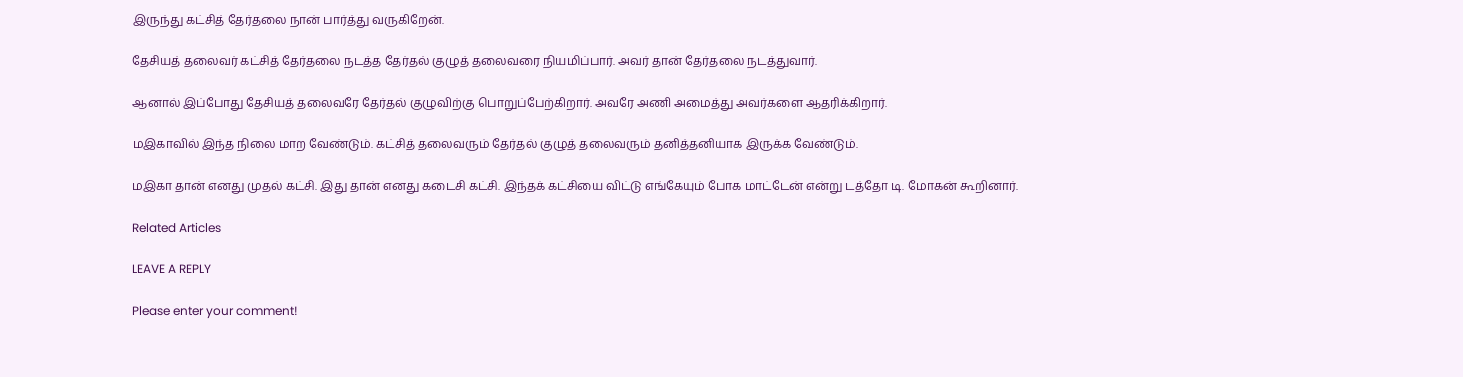இருந்து கட்சித் தேர்தலை நான் பார்த்து வருகிறேன்.

தேசியத் தலைவர் கட்சித் தேர்தலை நடத்த தேர்தல் குழுத் தலைவரை நியமிப்பார். அவர் தான் தேர்தலை நடத்துவார்.

ஆனால் இப்போது தேசியத் தலைவரே தேர்தல் குழுவிற்கு பொறுப்பேற்கிறார். அவரே அணி அமைத்து அவர்களை ஆதரிக்கிறார்.

மஇகாவில் இந்த நிலை மாற வேண்டும். கட்சித் தலைவரும் தேர்தல் குழுத் தலைவரும் தனித்தனியாக இருக்க வேண்டும்.

மஇகா தான் எனது முதல் கட்சி. இது தான் எனது கடைசி கட்சி. இந்தக் கட்சியை விட்டு எங்கேயும் போக மாட்டேன் என்று டத்தோ டி. மோகன் கூறினார்.

Related Articles

LEAVE A REPLY

Please enter your comment!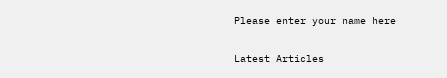Please enter your name here

Latest Articles